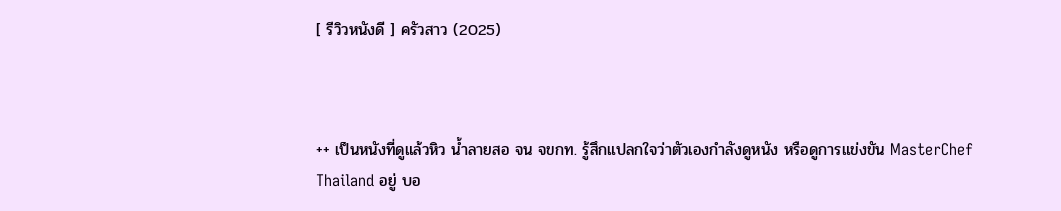[ รีวิวหนังดี ] ครัวสาว (2025)



++ เป็นหนังที่ดูแล้วหิว น้ำลายสอ จน จขกท. รู้สึกแปลกใจว่าตัวเองกำลังดูหนัง หรือดูการแข่งขัน MasterChef Thailand อยู่ บอ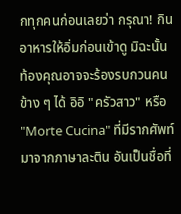กทุกคนก่อนเลยว่า กรุณา! กินอาหารให้อิ่มก่อนเข้าดู มิฉะนั้น ท้องคุณอาจจะร้องรบกวนคนข้าง ๆ ได้ อิอิ "ครัวสาว" หรือ "Morte Cucina" ที่มีรากศัพท์มาจากภาษาละติน อันเป็นชื่อที่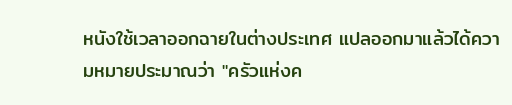หนังใช้เวลาออกฉายในต่างประเทศ แปลออกมาแล้วได้ความหมายประมาณว่า "ครัวแห่งค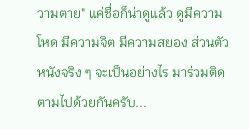วามตาย" แค่ชื่อก็น่าดูแล้ว ดูมีความโหด มีความจิต มีความสยอง ส่วนตัวหนังจริง ๆ จะเป็นอย่างไร มาร่วมติดตามไปด้วยกันครับ...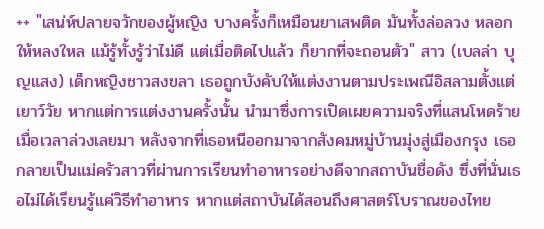++ "เสน่ห์ปลายจวักของผู้หญิง บางครั้งก็เหมือนยาเสพติด มันทั้งล่อลวง หลอกให้หลงใหล แม้รู้ทั้งรู้ว่าไม่ดี แต่เมื่อติดไปแล้ว ก็ยากที่จะถอนตัว" สาว (เบลล่า บุญแสง) เด็กหญิงชาวสงขลา เธอถูกบังคับให้แต่งงานตามประเพณีอิสลามตั้งแต่เยาว์วัย หากแต่การแต่งงานครั้งนั้น นำมาซึ่งการเปิดเผยความจริงที่แสนโหดร้าย เมื่อเวลาล่วงเลยมา หลังจากที่เธอหนีออกมาจากสังคมหมู่บ้านมุ่งสู่เมืองกรุง เธอกลายเป็นแม่ครัวสาวที่ผ่านการเรียนทำอาหารอย่างดีจากสถาบันชื่อดัง ซึ่งที่นั่นเธอไม่ได้เรียนรู้แค่วิธีทำอาหาร หากแต่สถาบันได้สอนถึงศาสตร์โบราณของไทย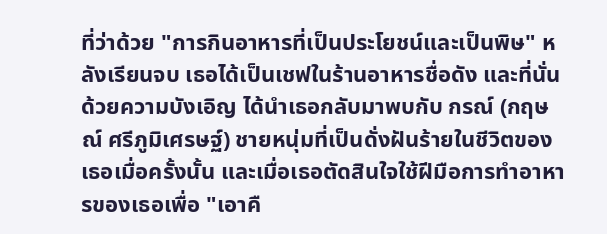ที่ว่าด้วย "การกินอาหารที่เป็นประโยชน์และเป็นพิษ" หลังเรียนจบ เธอได้เป็นเชฟในร้านอาหารชื่อดัง และที่นั่นด้วยความบังเอิญ ได้นำเธอกลับมาพบกับ กรณ์ (กฤษณ์ ศรีภูมิเศรษฐ์) ชายหนุ่มที่เป็นดั่งฝันร้ายในชีวิตของเธอเมื่อครั้งนั้น และเมื่อเธอตัดสินใจใช้ฝีมือการทำอาหารของเธอเพื่อ "เอาคื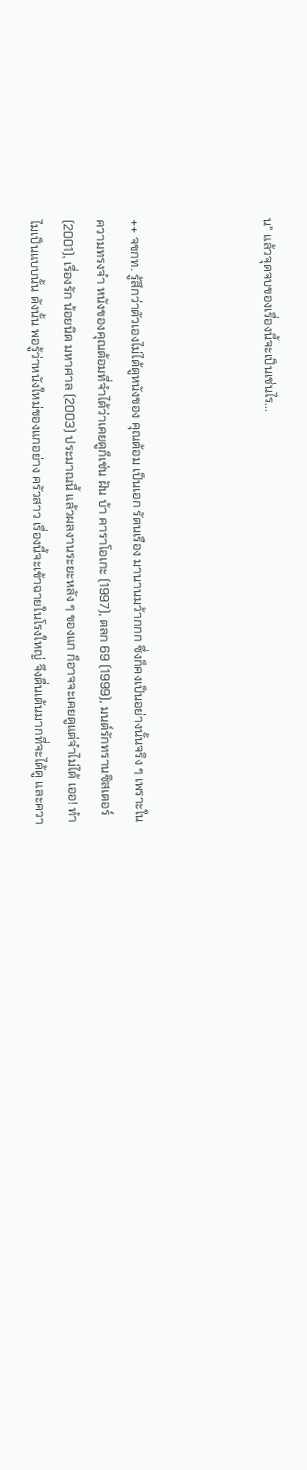น" แล้วจุดจบของเรื่องนี้จะเป็นเช่นไร...



++ จขกท. รู้สึกว่าตัวเองไม่ได้ดูหนังของ คุณต้อม เป็นเอก รัตนเรือง มานานมว้ากกก ซึ่งก็คงเป็นอย่างนั้นจริง ๆ เพราะในความทรงจำ หนังของคุณต้อมที่จำได้ว่าเคยดูก็เช่น ฝัน บ้า คาราโอเกะ (1997), ตลก 69 (1999), มนต์รักทรานซิสเตอร์ (2001), เรื่องรัก น้อยนิด มหาศาล (2003) ประมาณนี้ แล้วผลงานระยะหลัง ๆ ของแก ก็อาจจะเคยดูแต่จำไม่ได้ เออ! ทำไมเป็นแบบนั้น ดังนั้น พอรู้ว่าหนังใหม่ของแกอย่าง ครัวสาว เรื่องนี้จะเข้าฉายในโรงใหญ่ จึงตื่นเต้นมากที่จะได้ดู และควา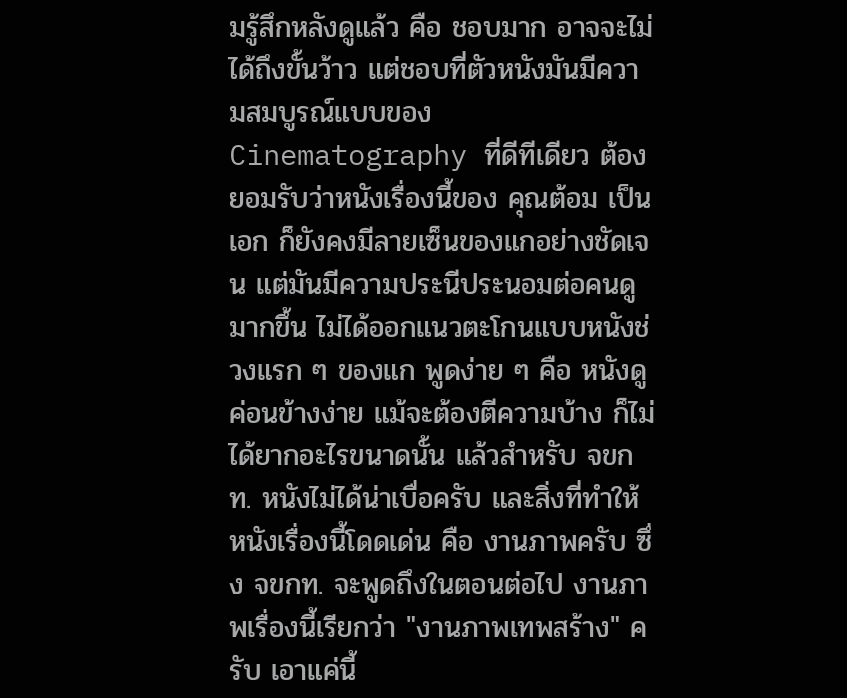มรู้สึกหลังดูแล้ว คือ ชอบมาก อาจจะไม่ได้ถึงขั้นว้าว แต่ชอบที่ตัวหนังมันมีความสมบูรณ์แบบของ Cinematography ที่ดีทีเดียว ต้องยอมรับว่าหนังเรื่องนี้ของ คุณต้อม เป็นเอก ก็ยังคงมีลายเซ็นของแกอย่างชัดเจน แต่มันมีความประนีประนอมต่อคนดูมากขึ้น ไม่ได้ออกแนวตะโกนแบบหนังช่วงแรก ๆ ของแก พูดง่าย ๆ คือ หนังดูค่อนข้างง่าย แม้จะต้องตีความบ้าง ก็ไม่ได้ยากอะไรขนาดนั้น แล้วสำหรับ จขกท. หนังไม่ได้น่าเบื่อครับ และสิ่งที่ทำให้หนังเรื่องนี้โดดเด่น คือ งานภาพครับ ซึ่ง จขกท. จะพูดถึงในตอนต่อไป งานภาพเรื่องนี้เรียกว่า "งานภาพเทพสร้าง" ครับ เอาแค่นี้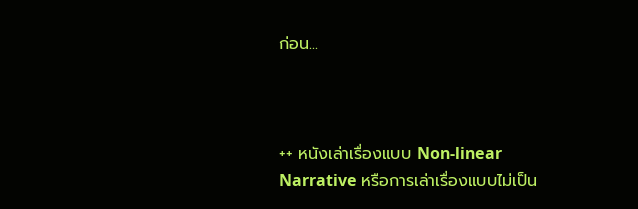ก่อน...



++ หนังเล่าเรื่องแบบ Non-linear Narrative หรือการเล่าเรื่องแบบไม่เป็น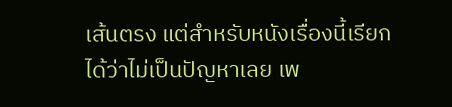เส้นตรง แต่สำหรับหนังเรื่องนี้เรียกได้ว่าไม่เป็นปัญหาเลย เพ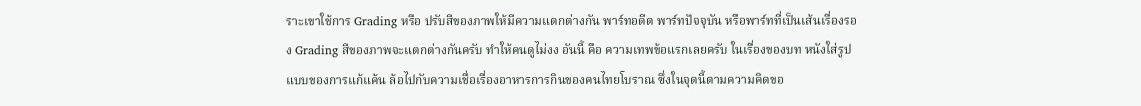ราะเขาใช้การ Grading หรือ ปรับสีของภาพให้มีความแตกต่างกัน พาร์ทอดีต พาร์ทปัจจุบัน หรือพาร์ทที่เป็นเส้นเรื่องรอง Grading สีของภาพจะแตกต่างกันครับ ทำให้คนดูไม่งง อันนี้ คือ ความเทพข้อแรกเลยครับ ในเรื่องของบท หนังใส่รูปแบบของการแก้แค้น ล้อไปกับความเชื่อเรื่องอาหารการกินของคนไทยโบราณ ซึ่งในจุดนี้ตามความคิดขอ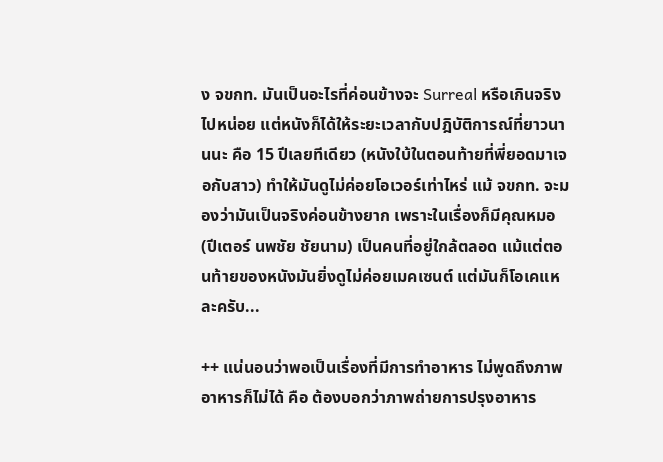ง จขกท. มันเป็นอะไรที่ค่อนข้างจะ Surreal หรือเกินจริงไปหน่อย แต่หนังก็ได้ให้ระยะเวลากับปฎิบัติการณ์ที่ยาวนานนะ คือ 15 ปีเลยทีเดียว (หนังใบ้ในตอนท้ายที่พี่ยอดมาเจอกับสาว) ทำให้มันดูไม่ค่อยโอเวอร์เท่าไหร่ แม้ จขกท. จะมองว่ามันเป็นจริงค่อนข้างยาก เพราะในเรื่องก็มีคุณหมอ (ปีเตอร์ นพชัย ชัยนาม) เป็นคนที่อยู่ใกล้ตลอด แม้แต่ตอนท้ายของหนังมันยิ่งดูไม่ค่อยเมคเซนต์ แต่มันก็โอเคแหละครับ...

++ แน่นอนว่าพอเป็นเรื่องที่มีการทำอาหาร ไม่พูดถึงภาพอาหารก็ไม่ได้ คือ ต้องบอกว่าภาพถ่ายการปรุงอาหาร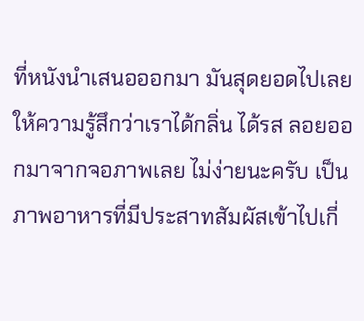ที่หนังนำเสนอออกมา มันสุดยอดไปเลย ให้ความรู้สึกว่าเราได้กลิ่น ได้รส ลอยออกมาจากจอภาพเลย ไม่ง่ายนะครับ เป็นภาพอาหารที่มีประสาทสัมผัสเข้าไปเกี่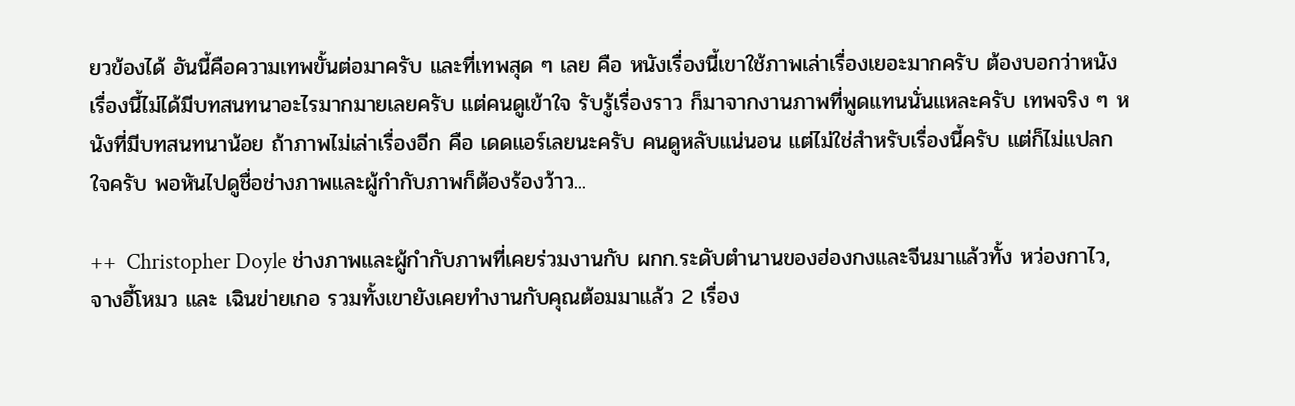ยวข้องได้ อันนี้คือความเทพขั้นต่อมาครับ และที่เทพสุด ๆ เลย คือ หนังเรื่องนี้เขาใช้ภาพเล่าเรื่องเยอะมากครับ ต้องบอกว่าหนังเรื่องนี้ไม่ได้มีบทสนทนาอะไรมากมายเลยครับ แต่คนดูเข้าใจ รับรู้เรื่องราว ก็มาจากงานภาพที่พูดแทนนั่นแหละครับ เทพจริง ๆ หนังที่มีบทสนทนาน้อย ถ้าภาพไม่เล่าเรื่องอีก คือ เดดแอร์เลยนะครับ คนดูหลับแน่นอน แต่ไม่ใช่สำหรับเรื่องนี้ครับ แต่ก็ไม่แปลกใจครับ พอหันไปดูชื่อช่างภาพและผู้กำกับภาพก็ต้องร้องว้าว...

++  Christopher Doyle ช่างภาพและผู้กำกับภาพที่เคยร่วมงานกับ ผกก.ระดับตำนานของฮ่องกงและจีนมาแล้วทั้ง หว่องกาไว, จางอี้โหมว และ เฉินข่ายเกอ รวมทั้งเขายังเคยทำงานกับคุณต้อมมาแล้ว 2 เรื่อง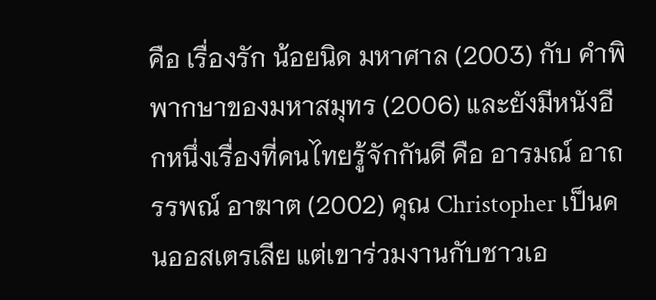คือ เรื่องรัก น้อยนิด มหาศาล (2003) กับ คำพิพากษาของมหาสมุทร (2006) และยังมีหนังอีกหนึ่งเรื่องที่คนไทยรู้จักกันดี คือ อารมณ์ อาถรรพณ์ อาฆาต (2002) คุณ Christopher เป็นคนออสเตรเลีย แต่เขาร่วมงานกับชาวเอ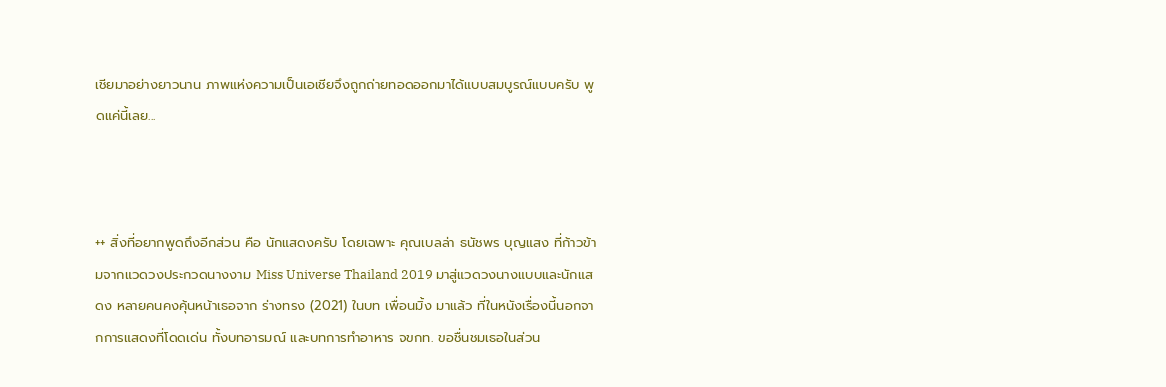เชียมาอย่างยาวนาน ภาพแห่งความเป็นเอเชียจึงถูกถ่ายทอดออกมาได้แบบสมบูรณ์แบบครับ พูดแค่นี้เลย...



++ สิ่งที่อยากพูดถึงอีกส่วน คือ นักแสดงครับ โดยเฉพาะ คุณเบลล่า ธนัชพร บุญแสง ที่ก้าวข้ามจากแวดวงประกวดนางงาม Miss Universe Thailand 2019 มาสู่แวดวงนางแบบและนักแสดง หลายคนคงคุ้นหน้าเธอจาก ร่างทรง (2021) ในบท เพื่อนมิ้ง มาแล้ว ที่ในหนังเรื่องนี้นอกจากการแสดงที่โดดเด่น ทั้งบทอารมณ์ และบทการทำอาหาร จขกท. ขอชื่นชมเธอในส่วน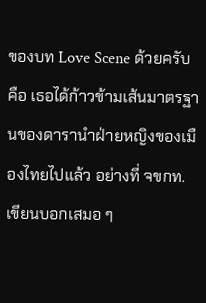ของบท Love Scene ด้วยครับ คือ เธอได้ก้าวข้ามเส้นมาตรฐานของดารานำฝ่ายหญิงของเมืองไทยไปแล้ว อย่างที่ จขกท. เขียนบอกเสมอ ๆ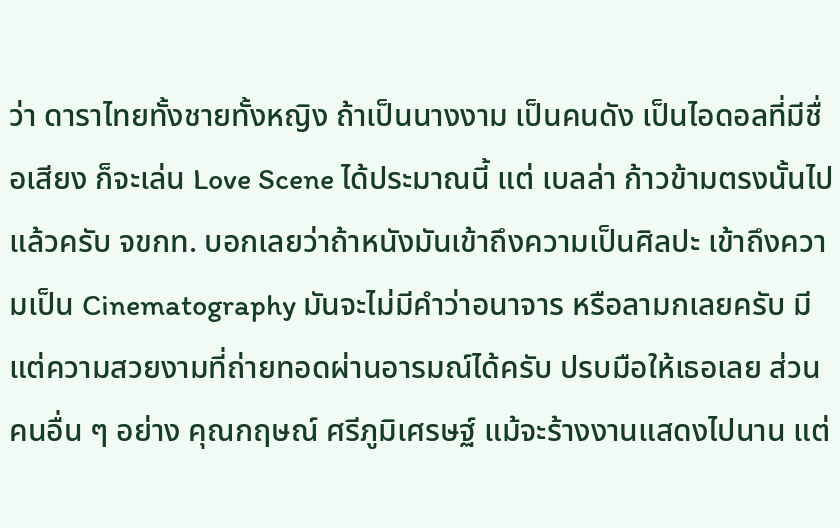ว่า ดาราไทยทั้งชายทั้งหญิง ถ้าเป็นนางงาม เป็นคนดัง เป็นไอดอลที่มีชื่อเสียง ก็จะเล่น Love Scene ได้ประมาณนี้ แต่ เบลล่า ก้าวข้ามตรงนั้นไปแล้วครับ จขกท. บอกเลยว่าถ้าหนังมันเข้าถึงความเป็นศิลปะ เข้าถึงความเป็น Cinematography มันจะไม่มีคำว่าอนาจาร หรือลามกเลยครับ มีแต่ความสวยงามที่ถ่ายทอดผ่านอารมณ์ได้ครับ ปรบมือให้เธอเลย ส่วนคนอื่น ๆ อย่าง คุณกฤษณ์ ศรีภูมิเศรษฐ์ แม้จะร้างงานแสดงไปนาน แต่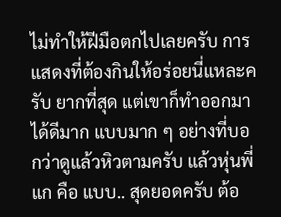ไม่ทำให้ฝีมือตกไปเลยครับ การแสดงที่ต้องกินให้อร่อยนี่แหละครับ ยากที่สุด แต่เขาก็ทำออกมาได้ดีมาก แบบมาก ๆ อย่างที่บอกว่าดูแล้วหิวตามครับ แล้วหุ่นพี่แก คือ แบบ.. สุดยอดครับ ต้อ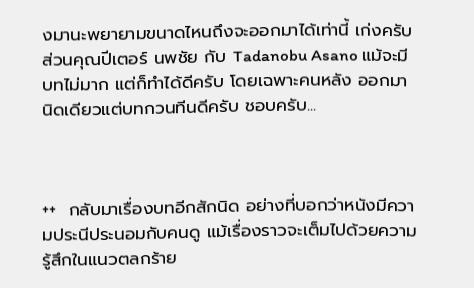งมานะพยายามขนาดไหนถึงจะออกมาได้เท่านี้ เก่งครับ ส่วนคุณปีเตอร์ นพชัย กับ Tadanobu Asano แม้จะมีบทไม่มาก แต่ก็ทำได้ดีครับ โดยเฉพาะคนหลัง ออกมานิดเดียวแต่บทกวนทีนดีครับ ชอบครับ...



++  กลับมาเรื่องบทอีกสักนิด อย่างที่บอกว่าหนังมีความประนีประนอมกับคนดู แม้เรื่องราวจะเต็มไปด้วยความรู้สึกในแนวตลกร้าย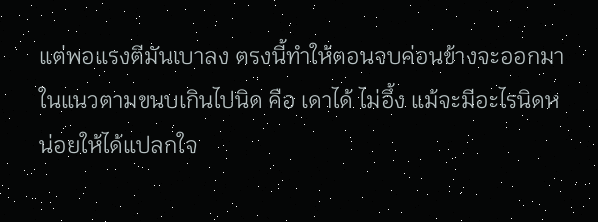แต่พอแรงตีมันเบาลง ตรงนี้ทำให้ตอนจบค่อนข้างจะออกมาในแนวตามขนบเกินไปนิด คือ เดาได้ ไม่อึ้ง แม้จะมีอะไรนิดหน่อยให้ได้แปลกใจ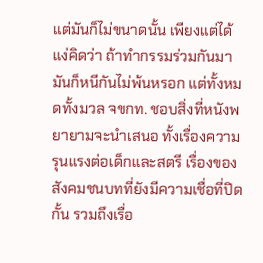แต่มันก็ไม่ขนาดนั้น เพียงแต่ได้แง่คิดว่า ถ้าทำกรรมร่วมกันมา มันก็หนีกันไม่พ้นหรอก แต่ทั้งหมดทั้งมวล จขกท. ชอบสิ่งที่หนังพยายามจะนำเสนอ ทั้งเรื่องความรุนแรงต่อเด็กและสตรี เรื่องของสังคมชนบทที่ยังมีความเชื่อที่ปิดกั้น รวมถึงเรื่อ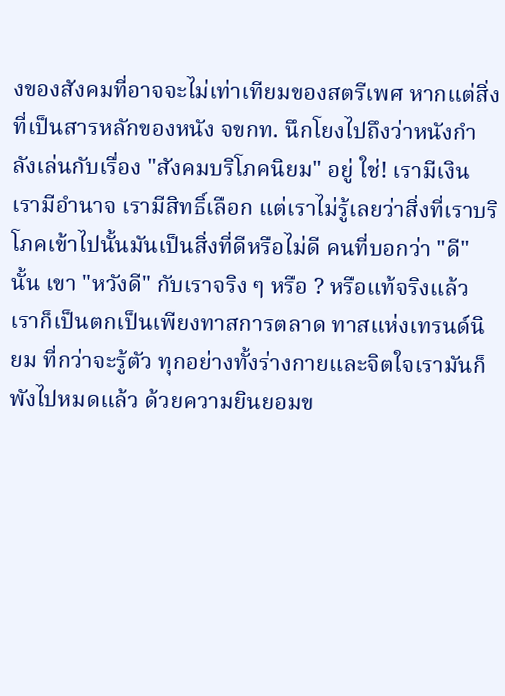งของสังคมที่อาจจะไม่เท่าเทียมของสตรีเพศ หากแต่สิ่งที่เป็นสารหลักของหนัง จขกท. นึกโยงไปถึงว่าหนังกำลังเล่นกับเรื่อง "สังคมบริโภคนิยม" อยู่ ใช่! เรามีเงิน เรามีอำนาจ เรามีสิทธิ์เลือก แต่เราไม่รู้เลยว่าสิ่งที่เราบริโภคเข้าไปนั้นมันเป็นสิ่งที่ดีหรือไม่ดี คนที่บอกว่า "ดี" นั้น เขา "หวังดี" กับเราจริง ๆ หรือ ? หรือแท้จริงแล้ว เราก็เป็นตกเป็นเพียงทาสการตลาด ทาสแห่งเทรนด์นิยม ที่กว่าจะรู้ตัว ทุกอย่างทั้งร่างกายและจิตใจเรามันก็พังไปหมดแล้ว ด้วยความยินยอมข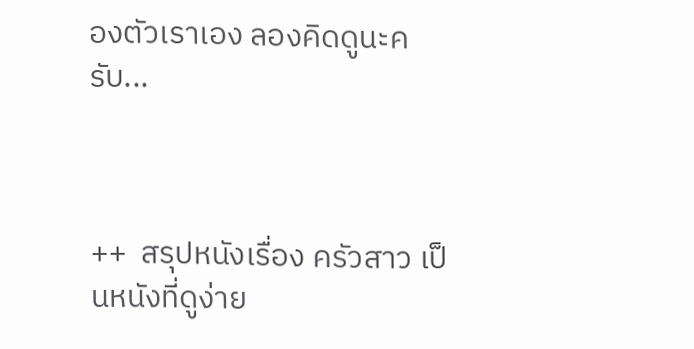องตัวเราเอง ลองคิดดูนะครับ...



++  สรุปหนังเรื่อง ครัวสาว เป็นหนังที่ดูง่าย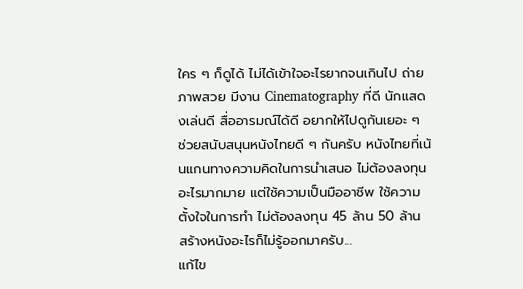ใคร ๆ ก็ดูได้ ไม่ได้เข้าใจอะไรยากจนเกินไป ถ่ายภาพสวย มีงาน Cinematography ที่ดี นักแสดงเล่นดี สื่ออารมณ์ได้ดี อยากให้ไปดูกันเยอะ ๆ ช่วยสนับสนุนหนังไทยดี ๆ กันครับ หนังไทยที่เน้นแกนทางความคิดในการนำเสนอ ไม่ต้องลงทุนอะไรมากมาย แต่ใช้ความเป็นมืออาชีพ ใช้ความตั้งใจในการทำ ไม่ต้องลงทุน 45 ล้าน 50 ล้าน สร้างหนังอะไรก็ไม่รู้ออกมาครับ...
แก้ไข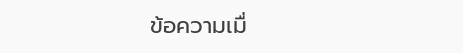ข้อความเมื่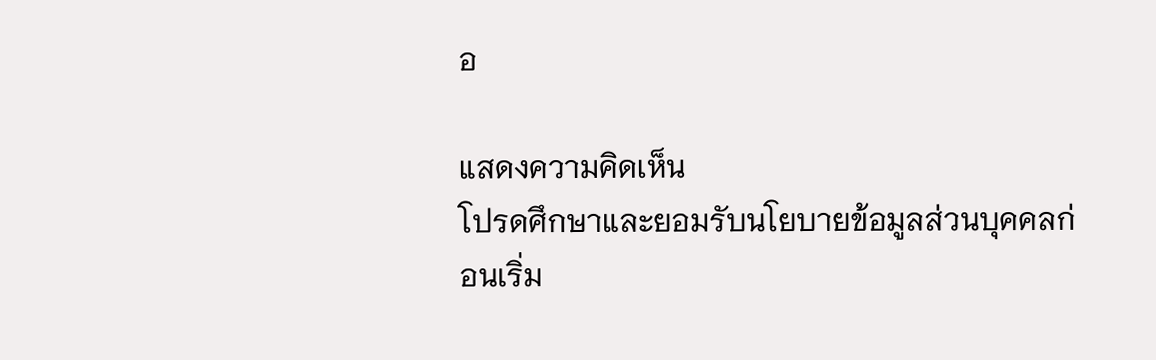อ

แสดงความคิดเห็น
โปรดศึกษาและยอมรับนโยบายข้อมูลส่วนบุคคลก่อนเริ่ม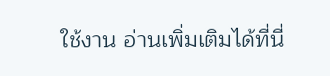ใช้งาน อ่านเพิ่มเติมได้ที่นี่